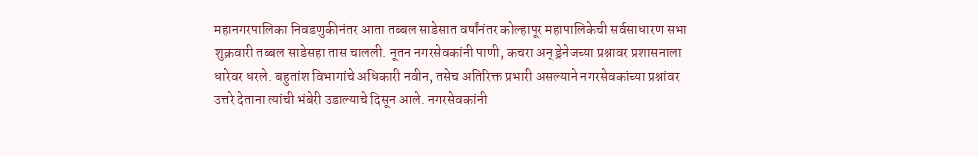महानगरपालिका निवडणुकीनंतर आता तब्बल साडेसात वर्षांनंतर कोल्हापूर महापालिकेची सर्वसाधारण सभा शुक्रवारी तब्बल साडेसहा तास चालली. नूतन नगरसेवकांनी पाणी, कचरा अन् ड्रेनेजच्या प्रश्नावर प्रशासनाला धारेवर धरले. बहुतांश विभागांचे अधिकारी नवीन, तसेच अतिरिक्त प्रभारी असल्याने नगरसेवकांच्या प्रश्नांवर उत्तरे देताना त्यांची भंबेरी उडाल्याचे दिसून आले. नगरसेवकांनी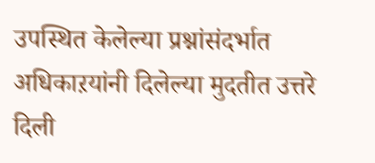उपस्थित केलेल्या प्रश्नांसंदर्भात अधिकाऱयांनी दिलेल्या मुदतीत उत्तरे दिली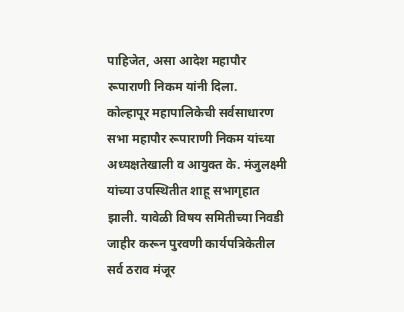पाहिजेत, असा आदेश महापौर रूपाराणी निकम यांनी दिला.
कोल्हापूर महापालिकेची सर्वसाधारण सभा महापौर रूपाराणी निकम यांच्या अध्यक्षतेखाली व आयुक्त के. मंजुलक्ष्मी यांच्या उपस्थितीत शाहू सभागृहात झाली. यावेळी विषय समितीच्या निवडी जाहीर करून पुरवणी कार्यपत्रिकेतील सर्व ठराव मंजूर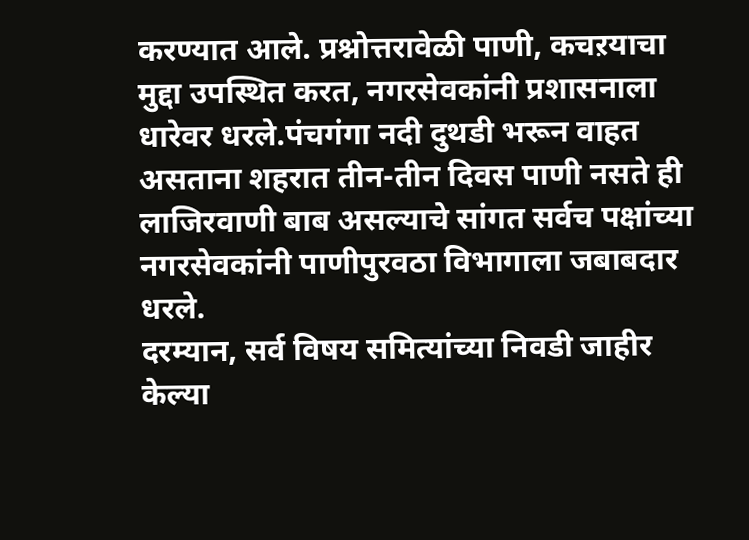करण्यात आले. प्रश्नोत्तरावेळी पाणी, कचऱयाचा मुद्दा उपस्थित करत, नगरसेवकांनी प्रशासनाला धारेवर धरले.पंचगंगा नदी दुथडी भरून वाहत असताना शहरात तीन-तीन दिवस पाणी नसते ही लाजिरवाणी बाब असल्याचे सांगत सर्वच पक्षांच्या नगरसेवकांनी पाणीपुरवठा विभागाला जबाबदार धरले.
दरम्यान, सर्व विषय समित्यांच्या निवडी जाहीर केल्या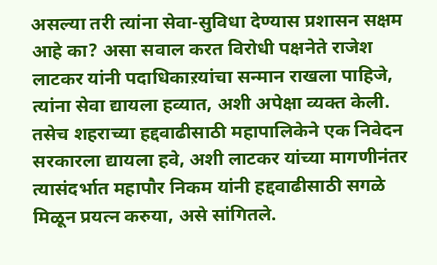असल्या तरी त्यांना सेवा-सुविधा देण्यास प्रशासन सक्षम आहे का? असा सवाल करत विरोधी पक्षनेते राजेश लाटकर यांनी पदाधिकाऱयांचा सन्मान राखला पाहिजे, त्यांना सेवा द्यायला हव्यात, अशी अपेक्षा व्यक्त केली. तसेच शहराच्या हद्दवाढीसाठी महापालिकेने एक निवेदन सरकारला द्यायला हवे, अशी लाटकर यांच्या मागणीनंतर त्यासंदर्भात महापौर निकम यांनी हद्दवाढीसाठी सगळे मिळून प्रयत्न करुया, असे सांगितले.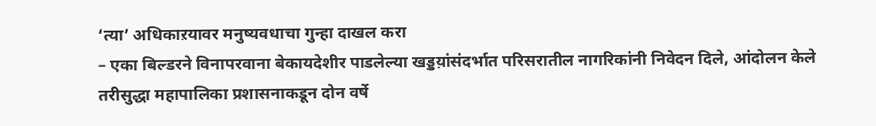‘त्या’ अधिकाऱयावर मनुष्यवधाचा गुन्हा दाखल करा
– एका बिल्डरने विनापरवाना बेकायदेशीर पाडलेल्या खड्डय़ांसंदर्भात परिसरातील नागरिकांनी निवेदन दिले, आंदोलन केले तरीसुद्धा महापालिका प्रशासनाकडून दोन वर्षे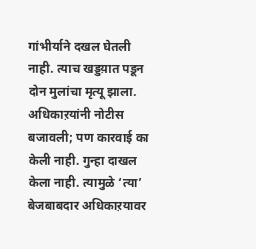गांभीर्याने दखल घेतली नाही. त्याच खड्डय़ात पडून दोन मुलांचा मृत्यू झाला. अधिकाऱयांनी नोटीस बजावली; पण कारवाई का केली नाही. गुन्हा दाखल केला नाही. त्यामुळे ‘त्या’ बेजबाबदार अधिकाऱयावर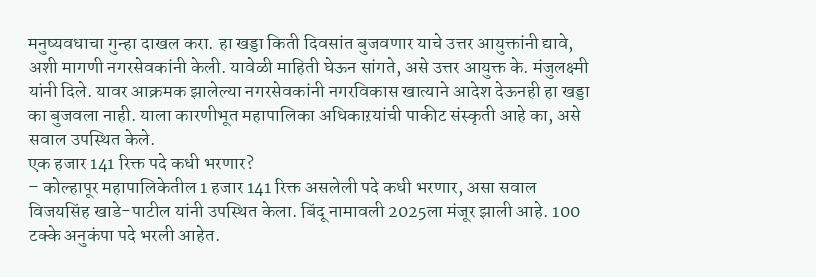मनुष्यवधाचा गुन्हा दाखल करा. हा खड्डा किती दिवसांत बुजवणार याचे उत्तर आयुक्तांनी द्यावे, अशी मागणी नगरसेवकांनी केली. यावेळी माहिती घेऊन सांगते, असे उत्तर आयुक्त के. मंजुलक्ष्मी यांनी दिले. यावर आक्रमक झालेल्या नगरसेवकांनी नगरविकास खात्याने आदेश देऊनही हा खड्डा का बुजवला नाही. याला कारणीभूत महापालिका अधिकाऱयांची पाकीट संस्कृती आहे का, असे सवाल उपस्थित केले.
एक हजार 141 रिक्त पदे कधी भरणार?
– कोल्हापूर महापालिकेतील 1 हजार 141 रिक्त असलेली पदे कधी भरणार, असा सवाल विजयसिंह खाडे-पाटील यांनी उपस्थित केला. बिंदू नामावली 2025ला मंजूर झाली आहे. 100 टक्के अनुकंपा पदे भरली आहेत.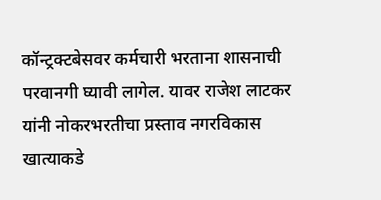कॉन्ट्रक्टबेसवर कर्मचारी भरताना शासनाची परवानगी घ्यावी लागेल. यावर राजेश लाटकर यांनी नोकरभरतीचा प्रस्ताव नगरविकास खात्याकडे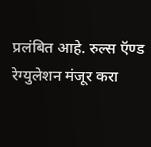प्रलंबित आहे. रुल्स ऍण्ड रेग्युलेशन मंजूर करा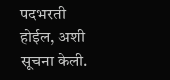पदभरती होईल, अशी सूचना केली.